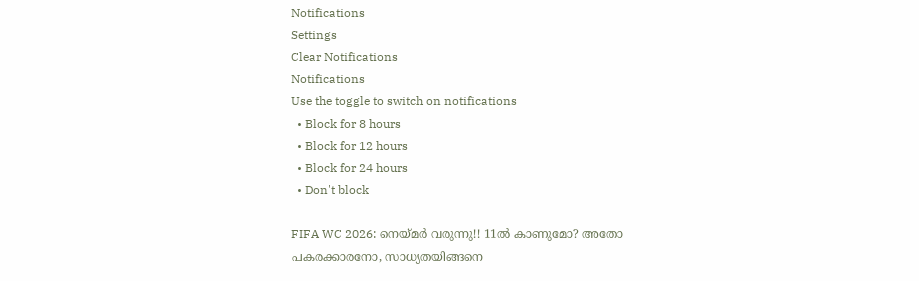Notifications
Settings
Clear Notifications
Notifications
Use the toggle to switch on notifications
  • Block for 8 hours
  • Block for 12 hours
  • Block for 24 hours
  • Don't block

FIFA WC 2026: നെയ്മര്‍ വരുന്നു!! 11ല്‍ കാണുമോ? അതോ പകരക്കാരനോ, സാധ്യതയിങ്ങനെ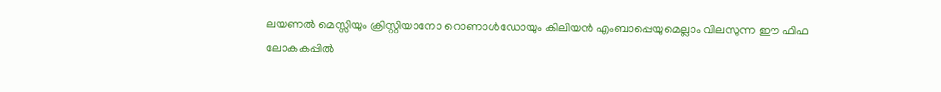ലയണല്‍ മെസ്സിയും ക്രിസ്റ്റിയാനോ റൊണാള്‍ഡോയും കിലിയന്‍ എംബാപ്പെയുമെല്ലാം വിലസുന്ന ഈ ഫിഫ ലോകകപ്പില്‍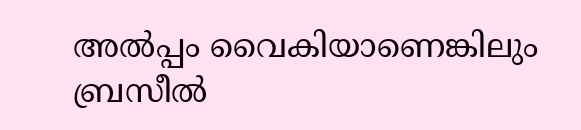അല്‍പ്പം വൈകിയാണെങ്കിലും ബ്രസീല്‍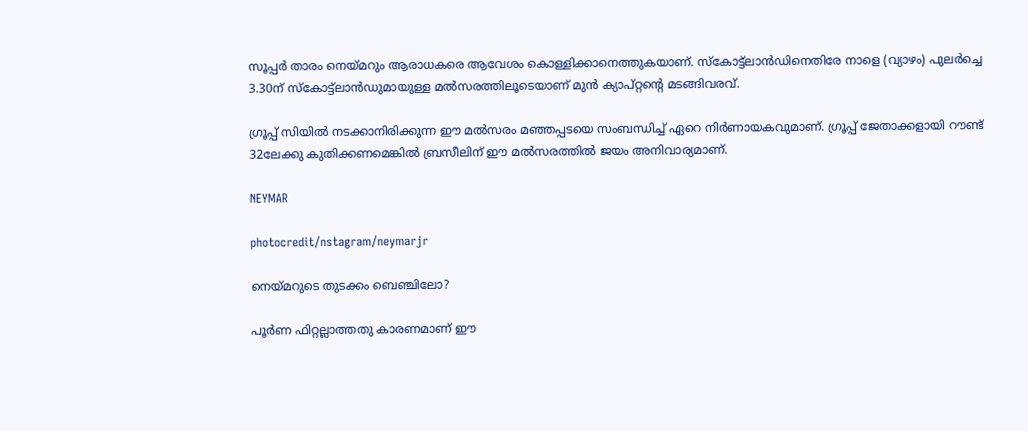സൂപ്പര്‍ താരം നെയ്മറും ആരാധകരെ ആവേശം കൊള്ളിക്കാനെത്തുകയാണ്. സ്‌കോട്ട്‌ലാന്‍ഡിനെതിരേ നാളെ (വ്യാഴം) പുലര്‍ച്ചെ 3.30ന് സ്‌കോട്ട്‌ലാന്‍ഡുമായുള്ള മല്‍സരത്തിലൂടെയാണ് മുന്‍ ക്യാപ്റ്റന്റെ മടങ്ങിവരവ്.

ഗ്രൂപ്പ് സിയില്‍ നടക്കാനിരിക്കുന്ന ഈ മല്‍സരം മഞ്ഞപ്പടയെ സംബന്ധിച്ച് ഏറെ നിര്‍ണായകവുമാണ്. ഗ്രൂപ്പ് ജേതാക്കളായി റൗണ്ട് 32ലേക്കു കുതിക്കണമെങ്കില്‍ ബ്രസീലിന് ഈ മല്‍സരത്തില്‍ ജയം അനിവാര്യമാണ്.

NEYMAR

photocredit/nstagram/neymarjr

നെയ്മറുടെ തുടക്കം ബെഞ്ചിലോ?

പൂര്‍ണ ഫിറ്റല്ലാത്തതു കാരണമാണ് ഈ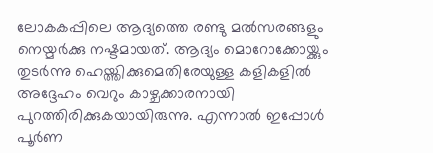ലോകകപ്പിലെ ആദ്യത്തെ രണ്ടു മല്‍സരങ്ങളും നെയ്മര്‍ക്കു നഷ്ടമായത്. ആദ്യം മൊറോക്കോയ്ക്കും തുടര്‍ന്നു ഹെയ്ത്തിക്കുമെതിരേയുള്ള കളികളില്‍ അദ്ദേഹം വെറും കാഴ്ചക്കാരനായി പുറത്തിരിക്കുകയായിരുന്നു. എന്നാല്‍ ഇപ്പോള്‍ പൂര്‍ണ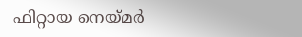ഫിറ്റായ നെയ്മര്‍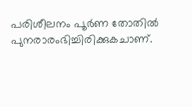പരിശീലനം പൂര്‍ണ തോതില്‍ പുനരാരംഭിച്ചിരിക്കുകചാണ്.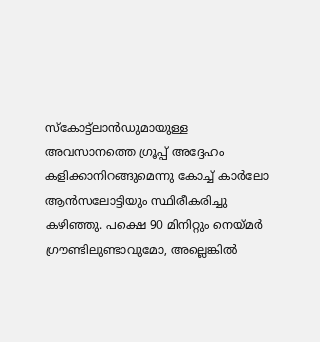സ്‌കോട്ട്‌ലാന്‍ഡുമായുള്ള അവസാനത്തെ ഗ്രൂപ്പ് അദ്ദേഹം കളിക്കാനിറങ്ങുമെന്നു കോച്ച് കാര്‍ലോ ആന്‍സലോട്ടിയും സ്ഥിരീകരിച്ചു കഴിഞ്ഞു. പക്ഷെ 90 മിനിറ്റും നെയ്മര്‍ ഗ്രൗണ്ടിലുണ്ടാവുമോ, അല്ലെങ്കില്‍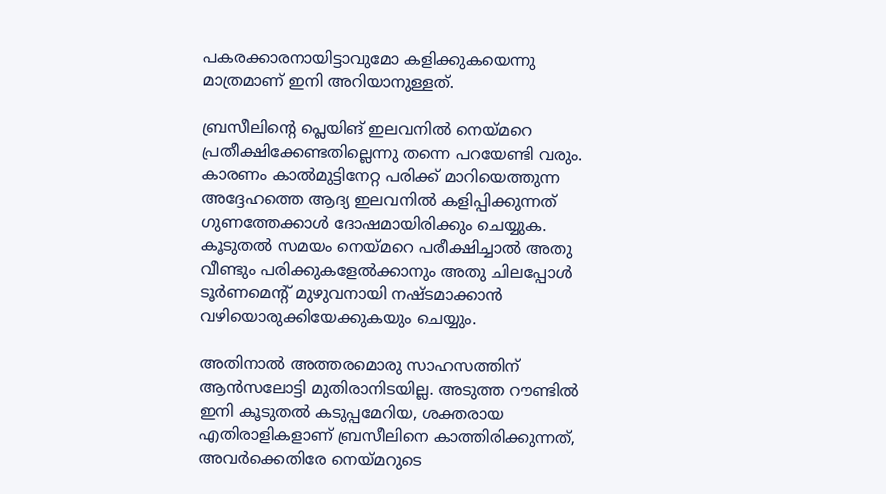പകരക്കാരനായിട്ടാവുമോ കളിക്കുകയെന്നു മാത്രമാണ് ഇനി അറിയാനുള്ളത്.

ബ്രസീലിന്റെ പ്ലെയിങ് ഇലവനില്‍ നെയ്മറെ പ്രതീക്ഷിക്കേണ്ടതില്ലെന്നു തന്നെ പറയേണ്ടി വരും. കാരണം കാല്‍മുട്ടിനേറ്റ പരിക്ക് മാറിയെത്തുന്ന അദ്ദേഹത്തെ ആദ്യ ഇലവനില്‍ കളിപ്പിക്കുന്നത് ഗുണത്തേക്കാള്‍ ദോഷമായിരിക്കും ചെയ്യുക. കൂടുതല്‍ സമയം നെയ്മറെ പരീക്ഷിച്ചാല്‍ അതു വീണ്ടും പരിക്കുകളേല്‍ക്കാനും അതു ചിലപ്പോള്‍ ടൂര്‍ണമെന്റ് മുഴുവനായി നഷ്ടമാക്കാന്‍ വഴിയൊരുക്കിയേക്കുകയും ചെയ്യും.

അതിനാല്‍ അത്തരമൊരു സാഹസത്തിന് ആന്‍സലോട്ടി മുതിരാനിടയില്ല. അടുത്ത റൗണ്ടില്‍ ഇനി കൂടുതല്‍ കടുപ്പമേറിയ, ശക്തരായ എതിരാളികളാണ് ബ്രസീലിനെ കാത്തിരിക്കുന്നത്, അവര്‍ക്കെതിരേ നെയ്മറുടെ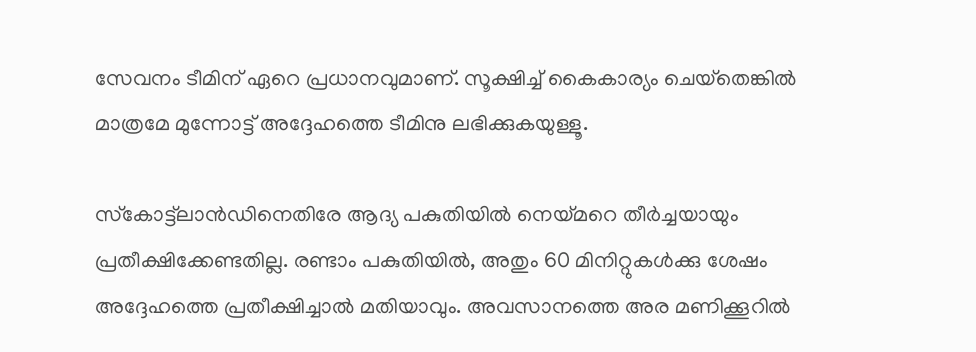സേവനം ടീമിന് ഏറെ പ്രധാനവുമാണ്. സൂക്ഷിച്ച് കൈകാര്യം ചെയ്‌തെങ്കില്‍ മാത്രമേ മുന്നോട്ട് അദ്ദേഹത്തെ ടീമിനു ലഭിക്കുകയുള്ളൂ.

സ്‌കോട്ട്‌ലാന്‍ഡിനെതിരേ ആദ്യ പകുതിയില്‍ നെയ്മറെ തീര്‍ച്ചയായും പ്രതീക്ഷിക്കേണ്ടതില്ല. രണ്ടാം പകുതിയില്‍, അതും 60 മിനിറ്റുകള്‍ക്കു ശേഷം അദ്ദേഹത്തെ പ്രതീക്ഷിച്ചാല്‍ മതിയാവും. അവസാനത്തെ അര മണിക്കൂറില്‍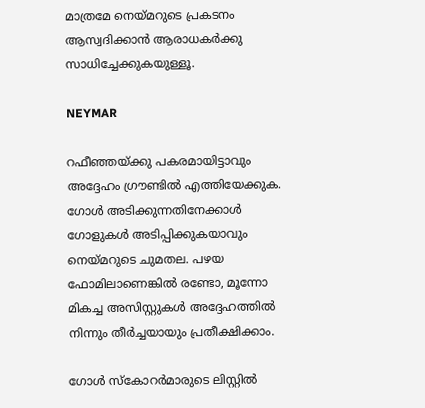മാത്രമേ നെയ്മറുടെ പ്രകടനം ആസ്വദിക്കാന്‍ ആരാധകര്‍ക്കു സാധിച്ചേക്കുകയുള്ളൂ.

NEYMAR

റഫീഞ്ഞയ്ക്കു പകരമായിട്ടാവും അദ്ദേഹം ഗ്രൗണ്ടില്‍ എത്തിയേക്കുക. ഗോള്‍ അടിക്കുന്നതിനേക്കാള്‍ ഗോളുകള്‍ അടിപ്പിക്കുകയാവും നെയ്മറുടെ ചുമതല. പഴയ ഫോമിലാണെങ്കില്‍ രണ്ടോ, മൂന്നോ മികച്ച അസിസ്റ്റുകള്‍ അദ്ദേഹത്തില്‍ നിന്നും തീര്‍ച്ചയായും പ്രതീക്ഷിക്കാം.

ഗോള്‍ സ്‌കോറര്‍മാരുടെ ലിസ്റ്റില്‍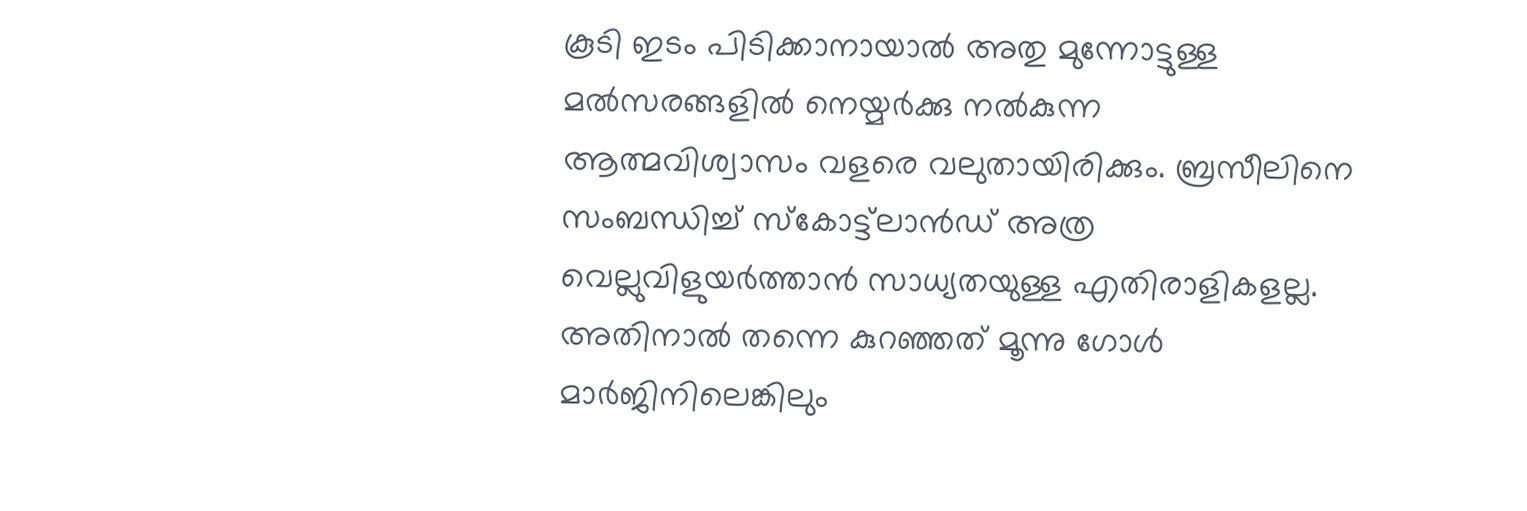കൂടി ഇടം പിടിക്കാനായാല്‍ അതു മുന്നോട്ടുള്ള മല്‍സരങ്ങളില്‍ നെയ്മര്‍ക്കു നല്‍കുന്ന ആത്മവിശ്വാസം വളരെ വലുതായിരിക്കും. ബ്രസീലിനെ സംബന്ധിച്ച് സ്‌കോട്ട്‌ലാന്‍ഡ് അത്ര വെല്ലുവിളുയര്‍ത്താന്‍ സാധ്യതയുള്ള എതിരാളികളല്ല. അതിനാല്‍ തന്നെ കുറഞ്ഞത് മൂന്നു ഗോള്‍ മാര്‍ജിനിലെങ്കിലും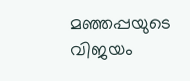മഞ്ഞപ്പയുടെ വിജയം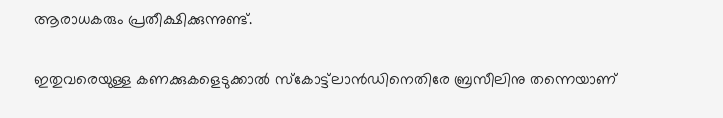ആരാധകരും പ്രതീക്ഷിക്കുന്നുണ്ട്.

ഇതുവരെയുള്ള കണക്കുകളെടുക്കാല്‍ സ്‌കോട്ട്‌ലാന്‍ഡിനെതിരേ ബ്രസീലിനു തന്നെയാണ്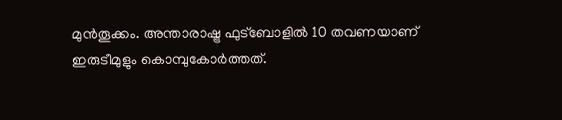മുന്‍തൂക്കം. അന്താരാഷ്ട്ര ഫുട്‌ബോളില്‍ 10 തവണയാണ് ഇരുടീമുളും കൊമ്പുകോര്‍ത്തത്.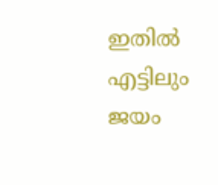ഇതില്‍ എട്ടിലും ജയം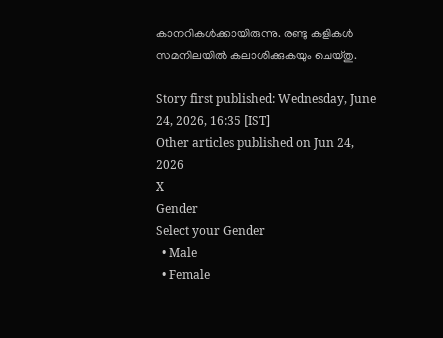കാനറികള്‍ക്കായിരുന്നു. രണ്ടു കളികള്‍ സമനിലയില്‍ കലാശിക്കുകയും ചെയ്തു.

Story first published: Wednesday, June 24, 2026, 16:35 [IST]
Other articles published on Jun 24, 2026
X
Gender
Select your Gender
  • Male
  • Female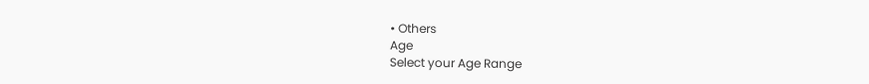• Others
Age
Select your Age Range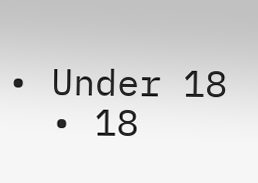• Under 18
  • 18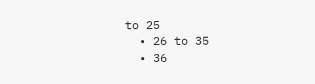to 25
  • 26 to 35
  • 36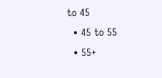to 45
  • 45 to 55
  • 55+